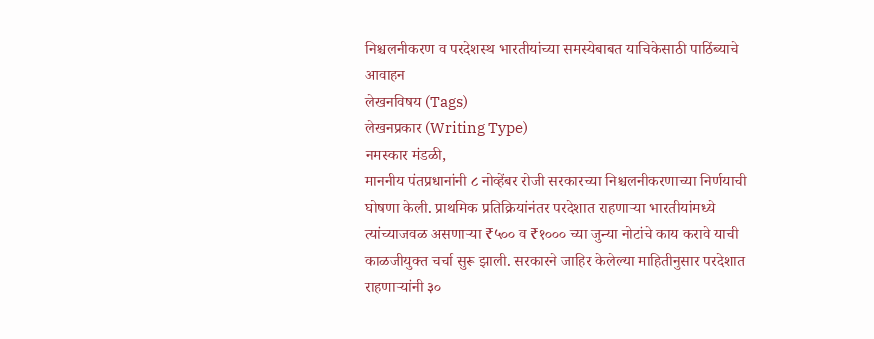निश्चलनीकरण व परदेशस्थ भारतीयांच्या समस्येबाबत याचिकेसाठी पाठिंब्याचे आवाहन
लेखनविषय (Tags)
लेखनप्रकार (Writing Type)
नमस्कार मंडळी,
माननीय पंतप्रधानांनी ८ नोव्हेंबर रोजी सरकारच्या निश्चलनीकरणाच्या निर्णयाची घोषणा केली. प्राथमिक प्रतिक्रियांनंतर परदेशात राहणाऱ्या भारतीयांमध्ये त्यांच्याजवळ असणाऱ्या ₹५०० व ₹१००० च्या जुन्या नोटांचे काय करावे याची काळजीयुक्त चर्चा सुरू झाली. सरकारने जाहिर केलेल्या माहितीनुसार परदेशात राहणाऱ्यांनी ३०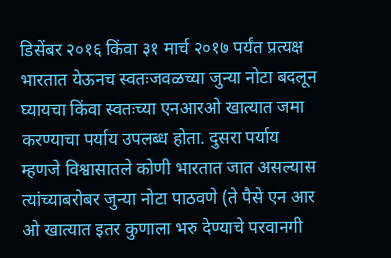डिसेंबर २०१६ किंवा ३१ मार्च २०१७ पर्यंत प्रत्यक्ष भारतात येऊनच स्वतःजवळच्या जुन्या नोटा बदलून घ्यायचा किंवा स्वतःच्या एनआरओ खात्यात जमा करण्याचा पर्याय उपलब्ध होता. दुसरा पर्याय म्हणजे विश्वासातले कोणी भारतात जात असल्यास त्यांच्याबरोबर जुन्या नोटा पाठवणे (ते पैसे एन आर ओ खात्यात इतर कुणाला भरु देण्याचे परवानगी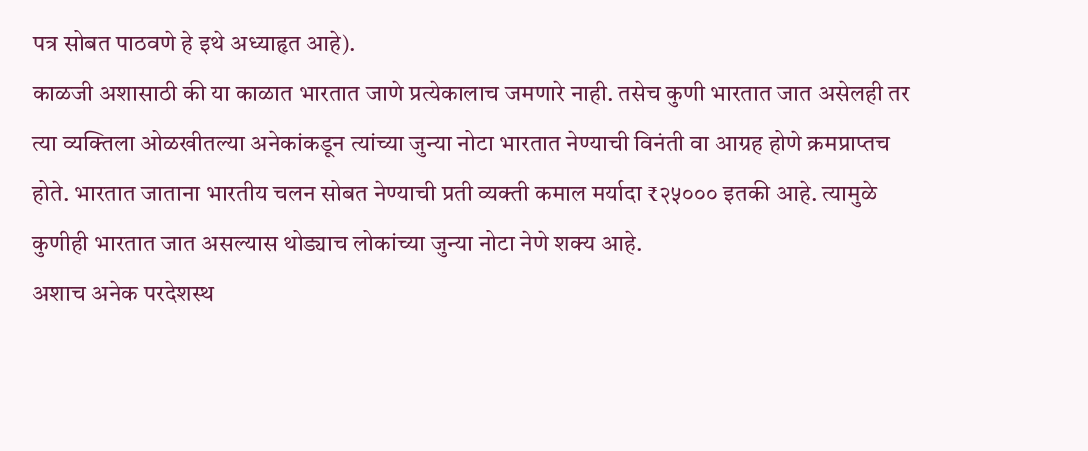पत्र सोबत पाठवणे हे इथे अध्याहृत आहे).
काळजी अशासाठी की या काळात भारतात जाणे प्रत्येकालाच जमणारे नाही. तसेच कुणी भारतात जात असेलही तर त्या व्यक्तिला ओळखीतल्या अनेकांकडून त्यांच्या जुन्या नोटा भारतात नेण्याची विनंती वा आग्रह होणे क्रमप्राप्तच होते. भारतात जाताना भारतीय चलन सोबत नेण्याची प्रती व्यक्ती कमाल मर्यादा ₹२५००० इतकी आहे. त्यामुळे कुणीही भारतात जात असल्यास थोड्याच लोकांच्या जुन्या नोटा नेणे शक्य आहे.
अशाच अनेक परदेशस्थ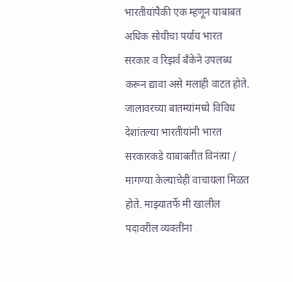भारतीयांपैकी एक म्हणून याबाबत अधिक सोयीचा पर्याय भारत सरकार व रिझर्व बँकेने उपलब्ध करून द्यावा असे मलाही वाटत होते. जालावरच्या बातम्यांमध्ये विविध देशांतल्या भारतीयांनी भारत सरकारकडे याबाबतीत विनंत्या / मागण्या केल्याचेही वाचायला मिळत होते. माझ्यातर्फे मी खालील पदावरील व्यक्तींना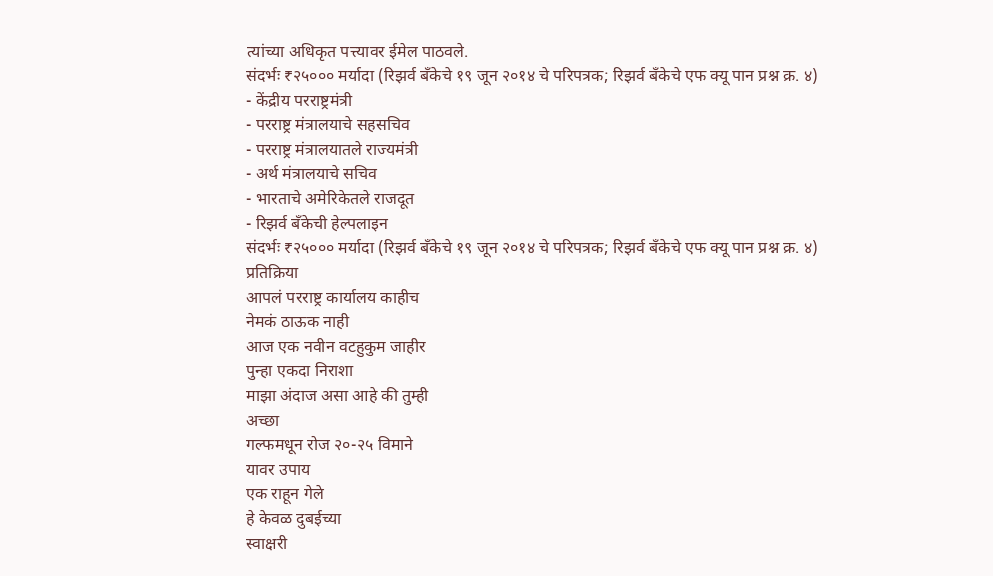त्यांच्या अधिकृत पत्त्यावर ईमेल पाठवले.
संदर्भः ₹२५००० मर्यादा (रिझर्व बँकेचे १९ जून २०१४ चे परिपत्रक; रिझर्व बँकेचे एफ क्यू पान प्रश्न क्र. ४)
- केंद्रीय परराष्ट्रमंत्री
- परराष्ट्र मंत्रालयाचे सहसचिव
- परराष्ट्र मंत्रालयातले राज्यमंत्री
- अर्थ मंत्रालयाचे सचिव
- भारताचे अमेरिकेतले राजदूत
- रिझर्व बँकेची हेल्पलाइन
संदर्भः ₹२५००० मर्यादा (रिझर्व बँकेचे १९ जून २०१४ चे परिपत्रक; रिझर्व बँकेचे एफ क्यू पान प्रश्न क्र. ४)
प्रतिक्रिया
आपलं परराष्ट्र कार्यालय काहीच
नेमकं ठाऊक नाही
आज एक नवीन वटहुकुम जाहीर
पुन्हा एकदा निराशा
माझा अंदाज असा आहे की तुम्ही
अच्छा
गल्फमधून रोज २०-२५ विमाने
यावर उपाय
एक राहून गेले
हे केवळ दुबईच्या
स्वाक्षरी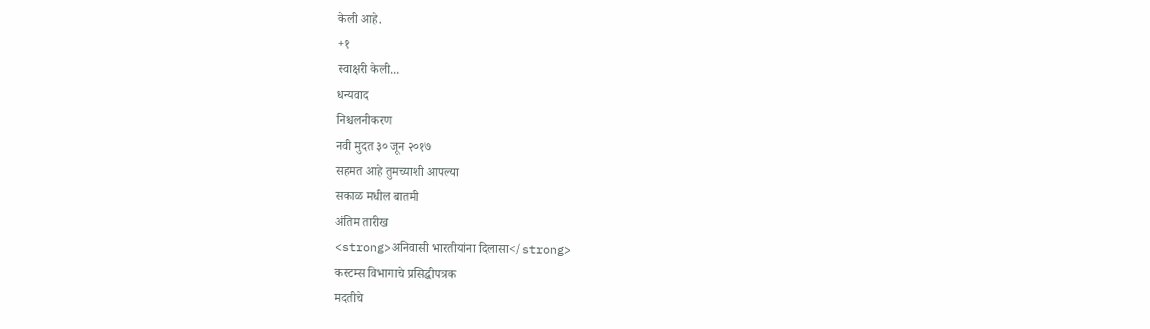केली आहे.
+१
स्वाक्षरी केली...
धन्यवाद
निश्चलनीकरण
नवी मुदत ३० जून २०१७
सहमत आहे तुमच्याशी आपल्या
सकाळ मधील बातमी
अंतिम तारीख
<strong>अनिवासी भारतीयांना दिलासा</strong>
कस्टम्स विभागाचे प्रसिद्धीपत्रक
मदतीचे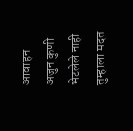आवाहन
अजुन कुणी भेटलेले नाही
तुम्हाला मदत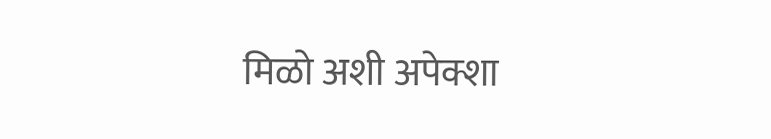मिळो अशी अपेक्शा